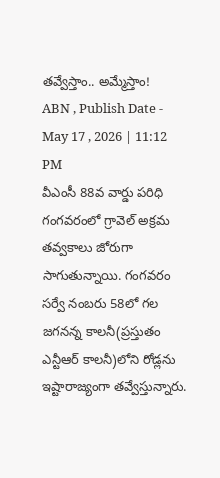తవ్వేస్తాం.. అమ్మేస్తాం!
ABN , Publish Date - May 17 , 2026 | 11:12 PM
వీఎంసీ 88వ వార్డు పరిధి గంగవరంలో గ్రావెల్ అక్రమ తవ్వకాలు జోరుగా సాగుతున్నాయి. గంగవరం సర్వే నంబరు 58లో గల జగనన్న కాలనీ(ప్రస్తుతం ఎన్టీఆర్ కాలనీ)లోని రోడ్లను ఇష్టారాజ్యంగా తవ్వేస్తున్నారు.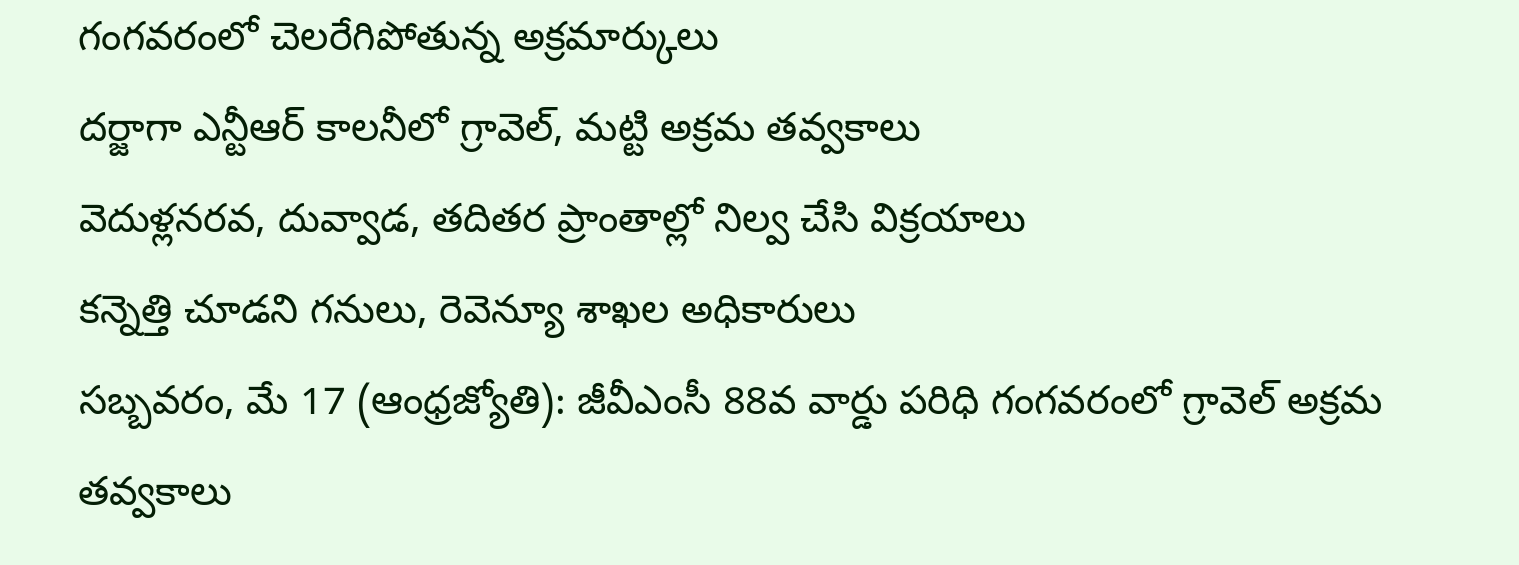గంగవరంలో చెలరేగిపోతున్న అక్రమార్కులు
దర్జాగా ఎన్టీఆర్ కాలనీలో గ్రావెల్, మట్టి అక్రమ తవ్వకాలు
వెదుళ్లనరవ, దువ్వాడ, తదితర ప్రాంతాల్లో నిల్వ చేసి విక్రయాలు
కన్నెత్తి చూడని గనులు, రెవెన్యూ శాఖల అధికారులు
సబ్బవరం, మే 17 (ఆంధ్రజ్యోతి): జీవీఎంసీ 88వ వార్డు పరిధి గంగవరంలో గ్రావెల్ అక్రమ తవ్వకాలు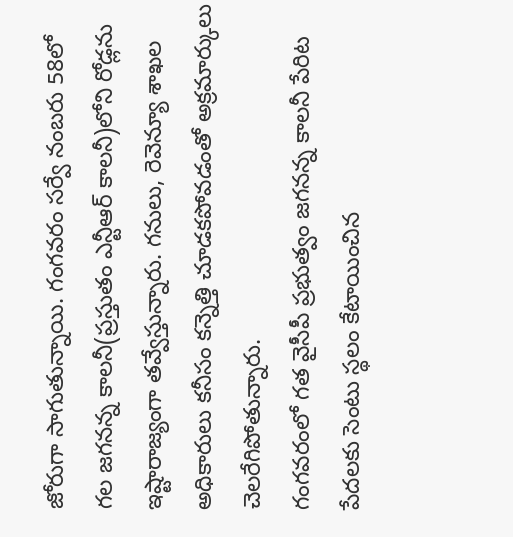జోరుగా సాగుతున్నాయి. గంగవరం సర్వే నంబరు 58లో గల జగనన్న కాలనీ(ప్రస్తుతం ఎన్టీఆర్ కాలనీ)లోని రోడ్లను ఇష్టారాజ్యంగా తవ్వేస్తున్నారు. గనులు, రెవెన్యూ శాఖల అధికారులు కనీసం కన్నెత్తి చూడకపోవడంతో అక్రమార్కులు చెలరేగిపోతున్నారు.
గంగవరంలో గత వైసీపీ ప్రభుత్వం జగనన్న కాలనీ పేరిట పేదలకు సెంటు స్థలం కేటాయించిన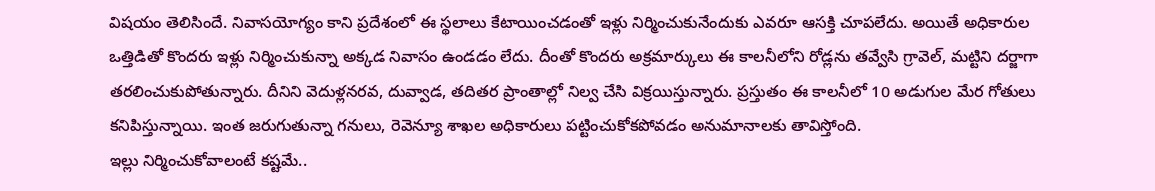విషయం తెలిసిందే. నివాసయోగ్యం కాని ప్రదేశంలో ఈ స్థలాలు కేటాయించడంతో ఇళ్లు నిర్మించుకునేందుకు ఎవరూ ఆసక్తి చూపలేదు. అయితే అధికారుల ఒత్తిడితో కొందరు ఇళ్లు నిర్మించుకున్నా అక్కడ నివాసం ఉండడం లేదు. దీంతో కొందరు అక్రమార్కులు ఈ కాలనీలోని రోడ్లను తవ్వేసి గ్రావెల్, మట్టిని దర్జాగా తరలించుకుపోతున్నారు. దీనిని వెదుళ్లనరవ, దువ్వాడ, తదితర ప్రాంతాల్లో నిల్వ చేసి విక్రయిస్తున్నారు. ప్రస్తుతం ఈ కాలనీలో 10 అడుగుల మేర గోతులు కనిపిస్తున్నాయి. ఇంత జరుగుతున్నా గనులు, రెవెన్యూ శాఖల అధికారులు పట్టించుకోకపోవడం అనుమానాలకు తావిస్తోంది.
ఇల్లు నిర్మించుకోవాలంటే కష్టమే..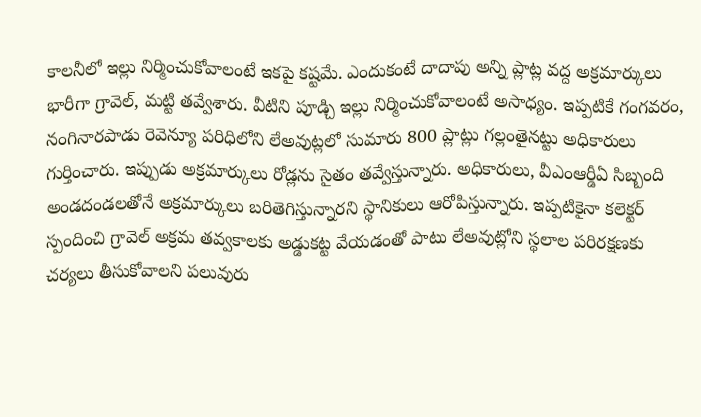కాలనీలో ఇల్లు నిర్మించుకోవాలంటే ఇకపై కష్టమే. ఎందుకంటే దాదాపు అన్ని ప్లాట్ల వద్ద అక్రమార్కులు భారీగా గ్రావెల్, మట్టి తవ్వేశారు. వీటిని పూడ్చి ఇల్లు నిర్మించుకోవాలంటే అసాధ్యం. ఇప్పటికే గంగవరం, నంగినారపాడు రెవెన్యూ పరిధిలోని లేఅవుట్లలో సుమారు 800 ప్లాట్లు గల్లంతైనట్టు అధికారులు గుర్తించారు. ఇప్పుడు అక్రమార్కులు రోడ్లను సైతం తవ్వేస్తున్నారు. అధికారులు, వీఎంఆర్డీఏ సిబ్బంది అండదండలతోనే అక్రమార్కులు బరితెగిస్తున్నారని స్థానికులు ఆరోపిస్తున్నారు. ఇప్పటికైనా కలెక్టర్ స్పందించి గ్రావెల్ అక్రమ తవ్వకాలకు అడ్డుకట్ట వేయడంతో పాటు లేఅవుట్లోని స్థలాల పరిరక్షణకు చర్యలు తీసుకోవాలని పలువురు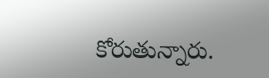కోరుతున్నారు.